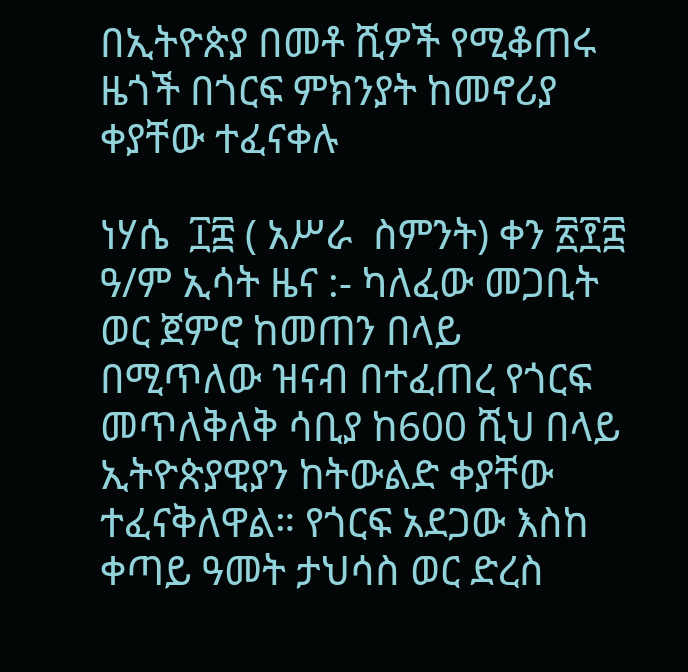በኢትዮጵያ በመቶ ሺዎች የሚቆጠሩ ዜጎች በጎርፍ ምክንያት ከመኖሪያ ቀያቸው ተፈናቀሉ

ነሃሴ  ፲፰ ( አሥራ  ስምንት) ቀን ፳፻፰ ዓ/ም ኢሳት ዜና :- ካለፈው መጋቢት ወር ጀምሮ ከመጠን በላይ በሚጥለው ዝናብ በተፈጠረ የጎርፍ መጥለቅለቅ ሳቢያ ከ600 ሺህ በላይ ኢትዮጵያዊያን ከትውልድ ቀያቸው ተፈናቅለዋል። የጎርፍ አደጋው እስከ ቀጣይ ዓመት ታህሳስ ወር ድረስ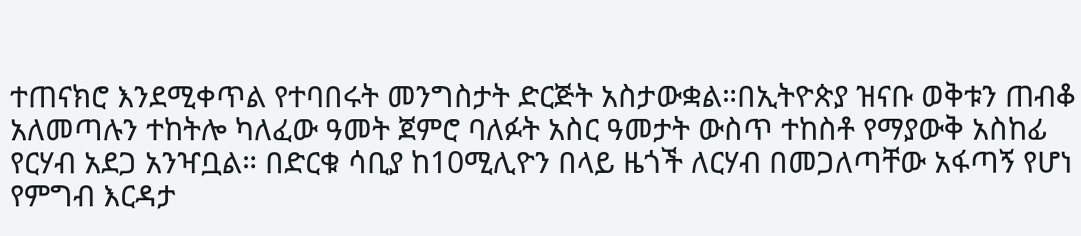ተጠናክሮ እንደሚቀጥል የተባበሩት መንግስታት ድርጅት አስታውቋል።በኢትዮጵያ ዝናቡ ወቅቱን ጠብቆ አለመጣሉን ተከትሎ ካለፈው ዓመት ጀምሮ ባለፉት አስር ዓመታት ውስጥ ተከስቶ የማያውቅ አስከፊ የርሃብ አደጋ አንዣቧል። በድርቁ ሳቢያ ከ10ሚሊዮን በላይ ዜጎች ለርሃብ በመጋለጣቸው አፋጣኝ የሆነ የምግብ እርዳታ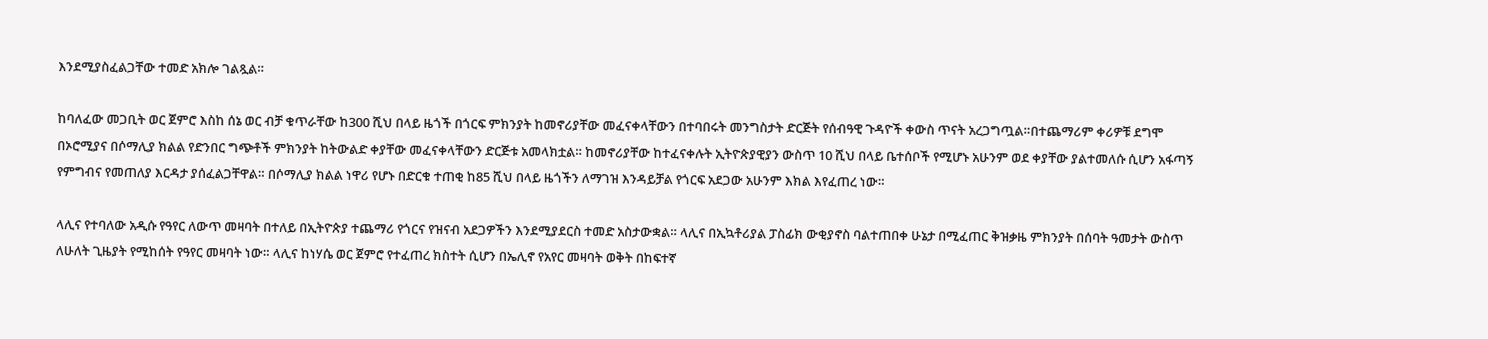እንደሚያስፈልጋቸው ተመድ አክሎ ገልጿል።

ከባለፈው መጋቢት ወር ጀምሮ እስከ ሰኔ ወር ብቻ ቁጥራቸው ከ300 ሺህ በላይ ዜጎች በጎርፍ ምክንያት ከመኖሪያቸው መፈናቀላቸውን በተባበሩት መንግስታት ድርጅት የሰብዓዊ ጉዳዮች ቀውስ ጥናት አረጋግጧል።በተጨማሪም ቀሪዎቹ ደግሞ በኦሮሚያና በሶማሊያ ክልል የድንበር ግጭቶች ምክንያት ከትውልድ ቀያቸው መፈናቀላቸውን ድርጅቱ አመላክቷል። ከመኖሪያቸው ከተፈናቀሉት ኢትዮጵያዊያን ውስጥ 10 ሺህ በላይ ቤተሰቦች የሚሆኑ አሁንም ወደ ቀያቸው ያልተመለሱ ሲሆን አፋጣኝ የምግብና የመጠለያ እርዳታ ያሰፈልጋቸዋል። በሶማሊያ ክልል ነዋሪ የሆኑ በድርቁ ተጠቂ ከ85 ሺህ በላይ ዜጎችን ለማገዝ እንዳይቻል የጎርፍ አደጋው አሁንም እክል እየፈጠረ ነው።

ላሊና የተባለው አዲሱ የዓየር ለውጥ መዛባት በተለይ በኢትዮጵያ ተጨማሪ የጎርና የዝናብ አደጋዎችን እንደሚያደርስ ተመድ አስታውቋል። ላሊና በኢኳቶሪያል ፓስፊክ ውቂያኖስ ባልተጠበቀ ሁኔታ በሚፈጠር ቅዝቃዜ ምክንያት በሰባት ዓመታት ውስጥ ለሁለት ጊዜያት የሚከሰት የዓየር መዛባት ነው። ላሊና ከነሃሴ ወር ጀምሮ የተፈጠረ ክስተት ሲሆን በኤሊኖ የአየር መዛባት ወቅት በከፍተኛ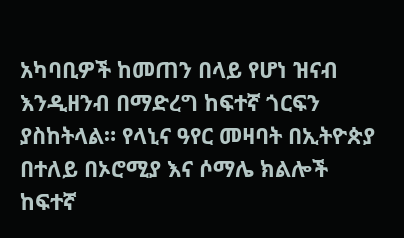አካባቢዎች ከመጠን በላይ የሆነ ዝናብ እንዲዘንብ በማድረግ ከፍተኛ ጎርፍን ያስከትላል። የላኒና ዓየር መዛባት በኢትዮጵያ በተለይ በኦሮሚያ እና ሶማሌ ክልሎች ከፍተኛ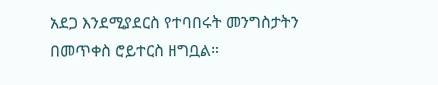አደጋ እንደሚያደርስ የተባበሩት መንግስታትን በመጥቀስ ሮይተርስ ዘግቧል።